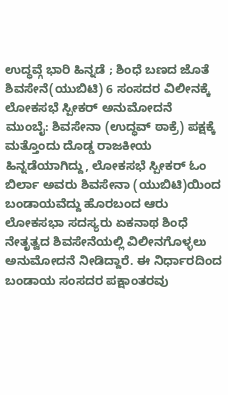ಉದ್ಧವ್ಗೆ ಭಾರಿ ಹಿನ್ನಡೆ ; ಶಿಂಧೆ ಬಣದ ಜೊತೆ ಶಿವಸೇನೆ(ಯುಬಿಟಿ) 6 ಸಂಸದರ ವಿಲೀನಕ್ಕೆ ಲೋಕಸಭೆ ಸ್ಪೀಕರ್ ಅನುಮೋದನೆ
ಮುಂಬೈ: ಶಿವಸೇನಾ (ಉದ್ಧವ್ ಠಾಕ್ರೆ) ಪಕ್ಷಕ್ಕೆ ಮತ್ತೊಂದು ದೊಡ್ಡ ರಾಜಕೀಯ ಹಿನ್ನಡೆಯಾಗಿದ್ದು, ಲೋಕಸಭೆ ಸ್ಪೀಕರ್ ಓಂ ಬಿರ್ಲಾ ಅವರು ಶಿವಸೇನಾ (ಯುಬಿಟಿ)ಯಿಂದ ಬಂಡಾಯವೆದ್ದು ಹೊರಬಂದ ಆರು ಲೋಕಸಭಾ ಸದಸ್ಯರು ಏಕನಾಥ ಶಿಂಧೆ ನೇತೃತ್ವದ ಶಿವಸೇನೆಯಲ್ಲಿ ವಿಲೀನಗೊಳ್ಳಲು ಅನುಮೋದನೆ ನೀಡಿದ್ದಾರೆ. ಈ ನಿರ್ಧಾರದಿಂದ ಬಂಡಾಯ ಸಂಸದರ ಪಕ್ಷಾಂತರವು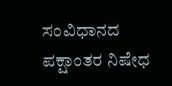ಸಂವಿಧಾನದ ಪಕ್ಷಾಂತರ ನಿಷೇಧ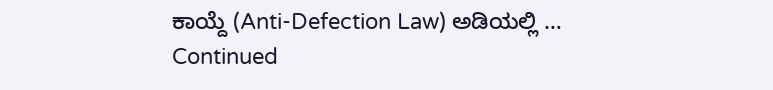ಕಾಯ್ದೆ (Anti-Defection Law) ಅಡಿಯಲ್ಲಿ … Continued